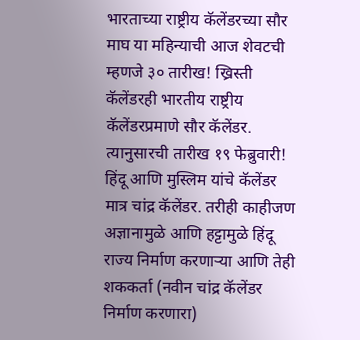भारताच्या राष्ट्रीय कॅलेंडरच्या सौर माघ या महिन्याची आज शेवटची म्हणजे ३० तारीख! ख्रिस्ती कॅलेंडरही भारतीय राष्ट्रीय कॅलेंडरप्रमाणे सौर कॅलेंडर. त्यानुसारची तारीख १९ फेब्रुवारी!
हिंदू आणि मुस्लिम यांचे कॅलेंडर मात्र चांद्र कॅलेंडर. तरीही काहीजण अज्ञानामुळे आणि हट्टामुळे हिंदू राज्य निर्माण करणाऱ्या आणि तेही शककर्ता (नवीन चांद्र कॅलेंडर निर्माण करणारा)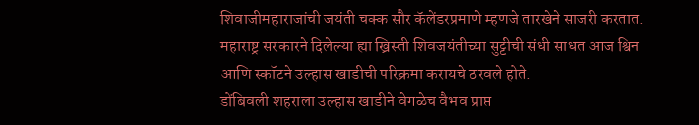शिवाजीमहाराजांची जयंती चक्क सौर कॅलेंडरप्रमाणे म्हणजे तारखेने साजरी करतात. महाराष्ट्र सरकारने दिलेल्या ह्या ख्रिस्ती शिवजयंतीच्या सुट्टीची संधी साधत आज श्विन आणि स्कॉटने उल्हास खाडीची परिक्रमा करायचे ठरवले होते.
डोंबिवली शहराला उल्हास खाडीने वेगळेच वैभव प्राप्त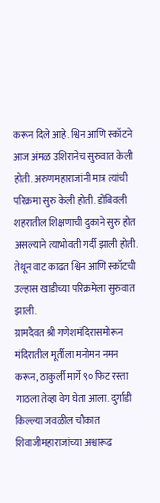करून दिले आहे. श्विन आणि स्कॉटने आज अंमळ उशिरानेच सुरुवात केली होती. अरुणमहाराजांनी मात्र त्यांची परिक्रमा सुरु केली होती. डोंबिवली शहरातील शिक्षणाची दुकाने सुरु होत असल्याने त्याभोवती गर्दी झाली होती.
तेथून वाट काढत श्विन आणि स्कॉटची उल्हास खाडीच्या परिक्रमेला सुरुवात झाली.
ग्रामदैवत श्री गणेशमंदिरासमोरून मंदिरातील मूर्तीला मनोमन नमन करून, ठाकुर्ली मार्गे ९० फिट रस्ता गाठला तेव्हा वेग घेता आला. दुर्गाडी किल्ल्या जवळील चौकात शिवाजीमहाराजांच्या अश्वारूढ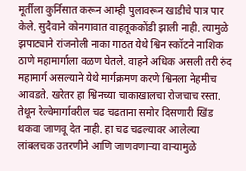मूर्तीला कुर्निसात करून आम्ही पुलावरून खाडीचे पात्र पार केले. सुदैवाने कोनगावात वाहतूककोंडी झाली नाही. त्यामुळे झपाट्याने रांजनोली नाका गाठत येथे श्विन स्कॉटने नाशिक ठाणे महामार्गाला वळण घेतले. वाहने अधिक असली तरी रुंद महामार्ग असल्याने येथे मार्गक्रमण करणे श्विनला नेहमीच आवडते. खरेतर हा श्विनच्या चाकाखालचा रोजचाच रस्ता. तेथून रेल्वेमार्गावरील चढ चढताना समोर दिसणारी खिंड थकवा जाणवू देत नाही. हा चढ चढल्यावर आलेल्या लांबलचक उतरणीने आणि जाणवणाऱ्या वाऱ्यामुळे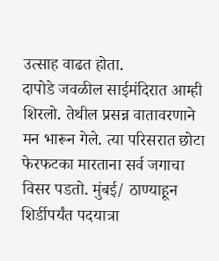उत्साह वाढत होता.
दापोडे जवळील साईमंदिरात आम्ही शिरलो. तेथील प्रसन्न वातावरणाने मन भारून गेले. त्या परिसरात छोटा फेरफटका मारताना सर्व जगाचा विसर पडतो. मुंबई/ ठाण्याहून शिर्डीपर्यंत पदयात्रा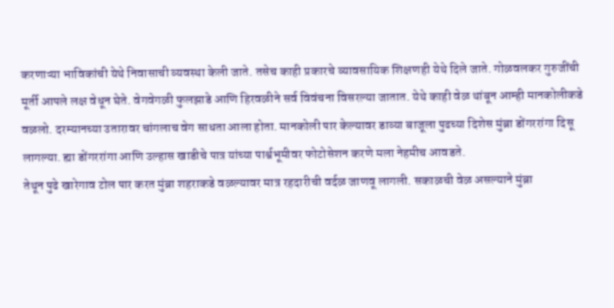करणाऱ्या भाविकांची येथे निवासाची व्यवस्था केली जाते. तसेच काही प्रकारचे व्यावसायिक शिक्षणही येथे दिले जाते. गोळवलकर गुरुजींची मूर्ती आपले लक्ष वेधून घेते. वेगवेगळी फुलझाडे आणि हिरवळीने सर्व विवंचना विसरल्या जातात. येथे काही वेळ थांबून आम्ही मानकोलीकडे वळलो. दरम्यानच्या उतारावर चांगलाच वेग साधता आला होता. मानकोली पार केल्यावर डाव्या बाजूला पुढच्या दिशेस मुंब्रा डोंगररांगा दिसू लागल्या. ह्या डोंगररांगा आणि उल्हास खाडीचे पात्र यांच्या पार्श्वभूमीवर फोटोसेशन करणे मला नेहमीच आवडते.
तेथून पुढे खारेगाव टोल पार करत मुंब्रा शहराकडे वळल्यावर मात्र रहदारीची वर्दळ जाणवू लागली. सकाळची वेळ असल्याने मुंब्रा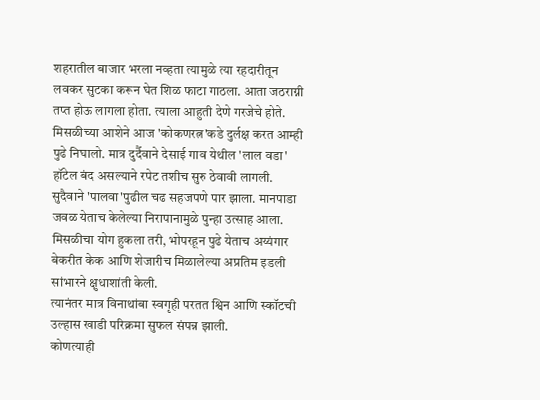शहरातील बाजार भरला नव्हता त्यामुळे त्या रहदारीतून लवकर सुटका करून घेत शिळ फाटा गाठला. आता जठराग्नी तप्त होऊ लागला होता. त्याला आहुती देणे गरजेचे होते. मिसळीच्या आशेने आज 'कोकणरत्न'कडे दुर्लक्ष करत आम्ही पुढे निघालो. मात्र दुर्दैवाने देसाई गाव येथील 'लाल वडा' हॉटेल बंद असल्याने रपेट तशीच सुरु ठेवावी लागली. सुदैवाने 'पालवा'पुढील चढ सहजपणे पार झाला. मानपाडा जवळ येताच केलेल्या निरापानामुळे पुन्हा उत्साह आला. मिसळीचा योग हुकला तरी, भोपरहून पुढे येताच अय्यंगार बेकरीत केक आणि शेजारीच मिळालेल्या अप्रतिम इडली सांभारने क्षुधाशांती केली.
त्यानंतर मात्र विनाथांबा स्वगृही परतत श्विन आणि स्कॉटची उल्हास खाडी परिक्रमा सुफल संपन्न झाली.
कोणत्याही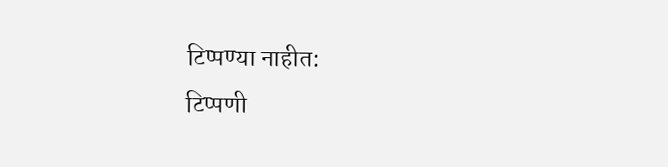टिप्पण्या नाहीत:
टिप्पणी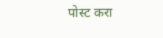पोस्ट करा